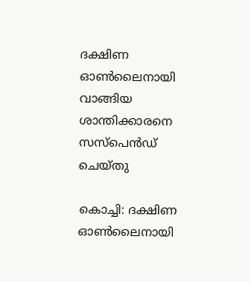ദക്ഷിണ ഓണ്‍ലൈനായി വാങ്ങിയ ശാന്തിക്കാരനെ സസ്‌പെന്‍ഡ് ചെയ്തു

കൊച്ചി: ദക്ഷിണ ഓണ്‍ലൈനായി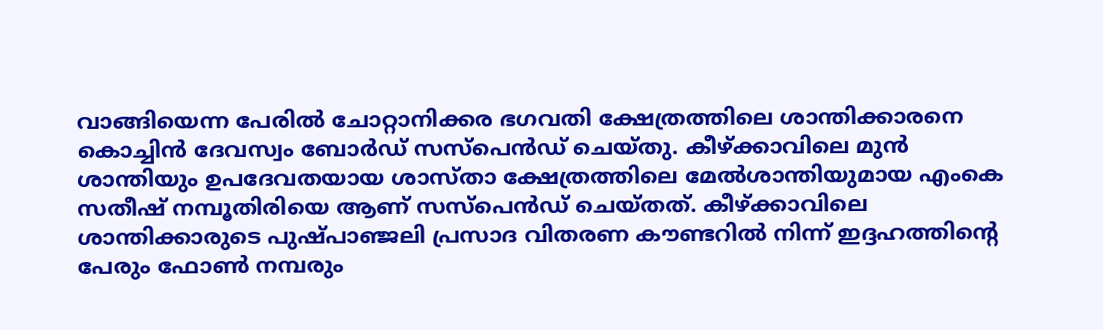വാങ്ങിയെന്ന പേരില്‍ ചോറ്റാനിക്കര ഭഗവതി ക്ഷേത്രത്തിലെ ശാന്തിക്കാരനെ കൊച്ചിന്‍ ദേവസ്വം ബോര്‍ഡ് സസ്‌പെന്‍ഡ് ചെയ്തു. കീഴ്ക്കാവിലെ മുന്‍ ശാന്തിയും ഉപദേവതയായ ശാസ്താ ക്ഷേത്രത്തിലെ മേല്‍ശാന്തിയുമായ എംകെ സതീഷ് നമ്പൂതിരിയെ ആണ് സസ്‌പെന്‍ഡ് ചെയ്തത്. കീഴ്ക്കാവിലെ ശാന്തിക്കാരുടെ പുഷ്പാഞ്ജലി പ്രസാദ വിതരണ കൗണ്ടറില്‍ നിന്ന് ഇദ്ദഹത്തിന്റെ പേരും ഫോണ്‍ നമ്പരും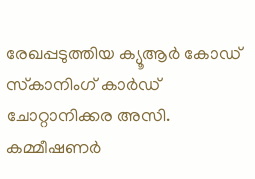രേഖപ്പടുത്തിയ ക്യൂആര്‍ കോഡ് സ്‌കാനിംഗ് കാര്‍ഡ് ചോറ്റാനിക്കര അസി. കമ്മീഷണര്‍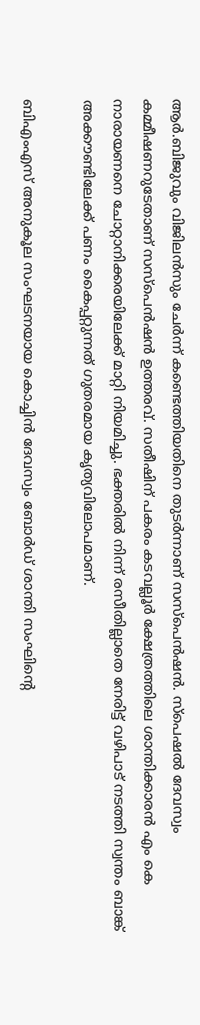ആര്‍.ബിജുവും വിജിലന്‍സും ചേര്‍ന്ന് കണ്ടെത്തിയതിനെ തുടര്‍ന്നാണ് സസ്‌പെന്‍ഷന്‍. സ്‌പെഷല്‍ ദേവസ്വം കമ്മീഷണറുടേതാണ് സസ്‌പെന്‍ഷന്‍ ഉത്തരവ്. സതീഷിന് പകരം കടവല്ലൂര്‍ ക്ഷേത്രത്തിലെ ശാന്തിക്കാരന്‍ എം കെ നാരായണനെ ചോറ്റാനിക്കരയിലേക്ക് മാറ്റി നിയമിച്ചു. ഭക്തരില്‍ നിന്ന് രസീതില്ലാതെ നേരിട്ട് വഴിപാട് നടത്തി സ്വന്തം ബാങ്ക് അക്കൗണ്ടിലേക്ക് പണം കൈപ്പറ്റുന്നത് ഗുതരമായ കൃത്യവിലോപമാണ്.

ബിഎംഎസ് അനുകൂല സംഘടനയായ കൊച്ചിന്‍ ദേവസ്വം ബോര്‍ഡ് ശാന്തി സംഘിന്റെ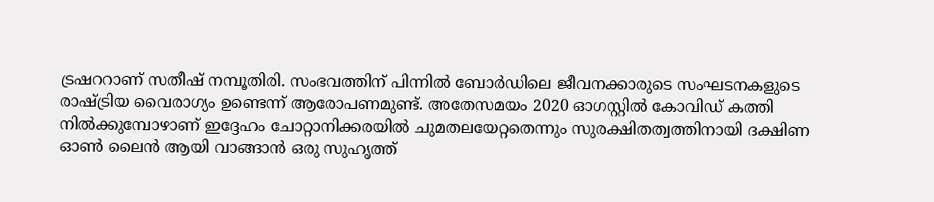ട്രഷററാണ് സതീഷ് നമ്പൂതിരി. സംഭവത്തിന് പിന്നില്‍ ബോര്‍ഡിലെ ജീവനക്കാരുടെ സംഘടനകളുടെ രാഷ്ട്രിയ വൈരാഗ്യം ഉണ്ടെന്ന് ആരോപണമുണ്ട്. അതേസമയം 2020 ഓഗസ്റ്റില്‍ കോവിഡ് കത്തി നില്‍ക്കുമ്പോഴാണ് ഇദ്ദേഹം ചോറ്റാനിക്കരയില്‍ ചുമതലയേറ്റതെന്നും സുരക്ഷിതത്വത്തിനായി ദക്ഷിണ ഓണ്‍ ലൈന്‍ ആയി വാങ്ങാന്‍ ഒരു സുഹൃത്ത്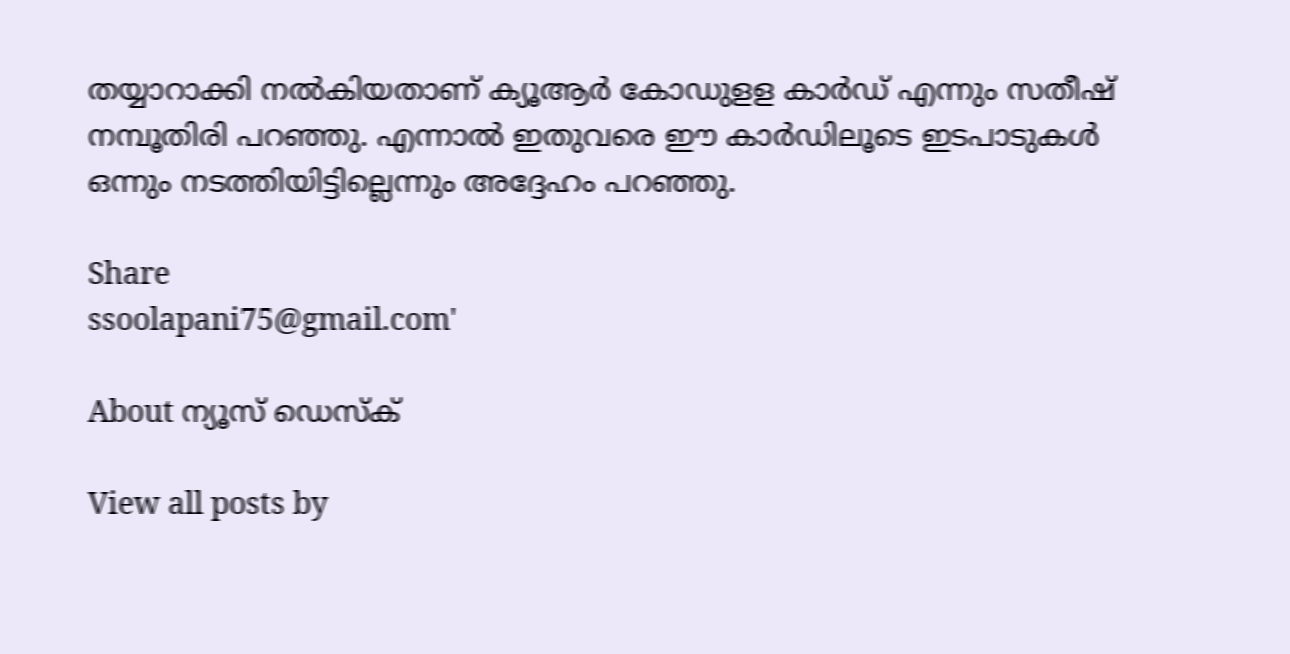തയ്യാറാക്കി നല്‍കിയതാണ് ക്യൂആര്‍ കോഡുളള കാര്‍ഡ് എന്നും സതീഷ് നമ്പൂതിരി പറഞ്ഞു. എന്നാല്‍ ഇതുവരെ ഈ കാര്‍ഡിലൂടെ ഇടപാടുകള്‍ ഒന്നും നടത്തിയിട്ടില്ലെന്നും അദ്ദേഹം പറഞ്ഞു.

Share
ssoolapani75@gmail.com'

About ന്യൂസ് ഡെസ്ക്

View all posts by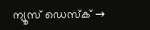ന്യൂസ് ഡെസ്ക് →